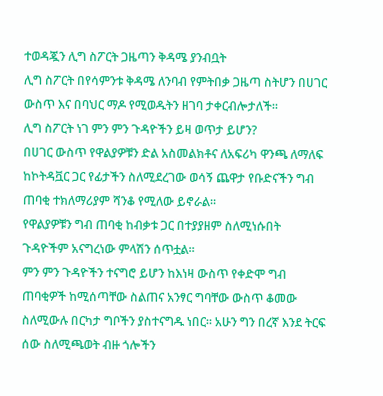ተወዳጇን ሊግ ስፖርት ጋዜጣን ቅዳሜ ያንብቧት
ሊግ ስፖርት በየሳምንቱ ቅዳሜ ለንባብ የምትበቃ ጋዜጣ ስትሆን በሀገር ውስጥ እና በባህር ማዶ የሚወዱትን ዘገባ ታቀርብሎታለች።
ሊግ ስፖርት ነገ ምን ምን ጉዳዮችን ይዛ ወጥታ ይሆን?
በሀገር ውስጥ የዋልያዎቹን ድል አስመልክቶና ለአፍሪካ ዋንጫ ለማለፍ ከኮትዳቯር ጋር የፊታችን ስለሚደረገው ወሳኝ ጨዋታ የቡድናችን ግብ ጠባቂ ተክለማሪያም ሻንቆ የሚለው ይኖራል።
የዋልያዎቹን ግብ ጠባቂ ከብቃቱ ጋር በተያያዘም ስለሚነሱበት ጉዳዮችም አናግረነው ምላሽን ሰጥቷል።
ምን ምን ጉዳዮችን ተናግሮ ይሆን ከእነዛ ውስጥ የቀድሞ ግብ ጠባቂዎች ከሚሰጣቸው ስልጠና አንፃር ግባቸው ውስጥ ቆመው ስለሚውሉ በርካታ ግቦችን ያስተናግዱ ነበር። አሁን ግን በረኛ እንደ ትርፍ ሰው ስለሚጫወት ብዙ ጎሎችን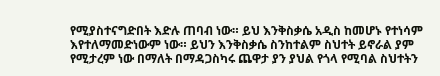የሚያስተናግድበት እድሉ ጠባብ ነው። ይህ እንቅስቃሴ አዲስ ከመሆኑ የተነሳም እየተለማመድነውም ነው። ይህን እንቅስቃሴ ስንከተልም ስህተት ይኖራል ያም የሚታረም ነው በማለት በማዳጋስካሩ ጨዋታ ያን ያህል የጎላ የሚባል ስህተትን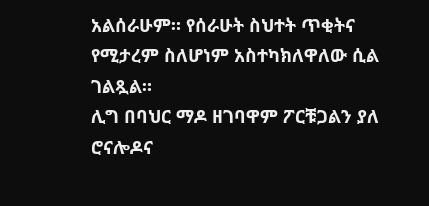አልሰራሁም። የሰራሁት ስህተት ጥቂትና የሚታረም ስለሆነም አስተካክለዋለው ሲል ገልጿል።
ሊግ በባህር ማዶ ዘገባዋም ፖርቹጋልን ያለ ሮናሎዶና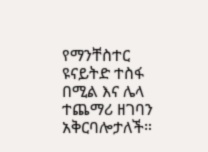የማንቸስተር ዩናይትድ ተስፋ በሚል እና ሌላ ተጨማሪ ዘገባን አቅርባሎታለች።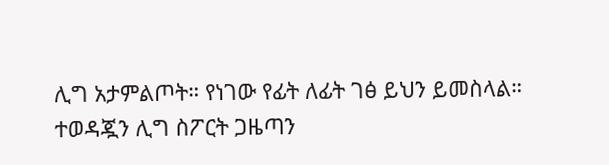ሊግ አታምልጦት። የነገው የፊት ለፊት ገፅ ይህን ይመስላል።
ተወዳጇን ሊግ ስፖርት ጋዜጣን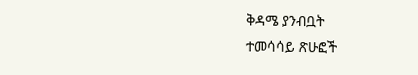ቅዳሜ ያንብቧት
ተመሳሳይ ጽሁፎች